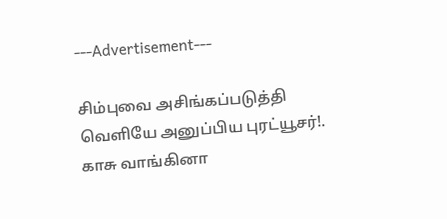---Advertisement---

சிம்புவை அசிங்கப்படுத்தி வெளியே அனுப்பிய புரட்யூசர்!. காசு வாங்கினா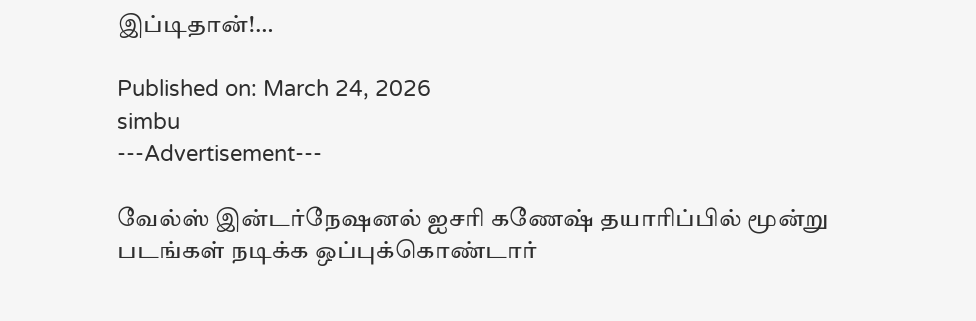இப்டிதான்!…

Published on: March 24, 2026
simbu
---Advertisement---

வேல்ஸ் இன்டர்நேஷனல் ஐசரி கணேஷ் தயாரிப்பில் மூன்று படங்கள் நடிக்க ஒப்புக்கொண்டார்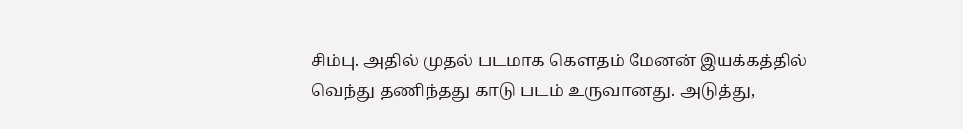சிம்பு. அதில் முதல் படமாக கௌதம் மேனன் இயக்கத்தில் வெந்து தணிந்தது காடு படம் உருவானது. அடுத்து,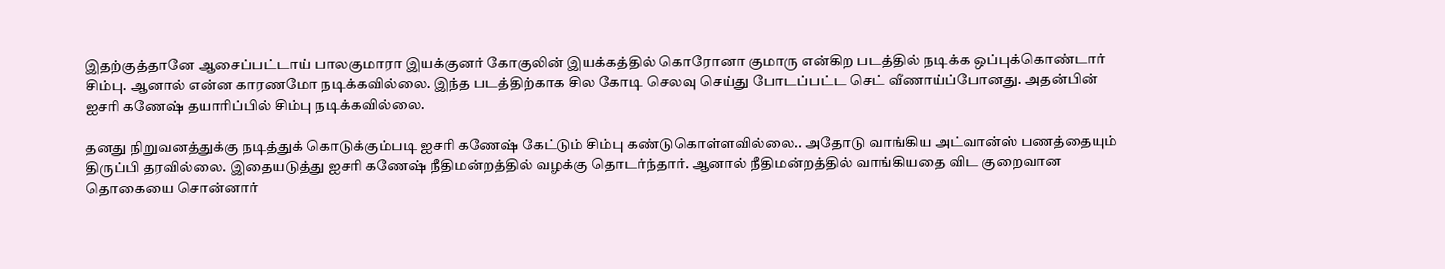இதற்குத்தானே ஆசைப்பட்டாய் பாலகுமாரா இயக்குனர் கோகுலின் இயக்கத்தில் கொரோனா குமாரு என்கிற படத்தில் நடிக்க ஒப்புக்கொண்டார் சிம்பு. ஆனால் என்ன காரணமோ நடிக்கவில்லை. இந்த படத்திற்காக சில கோடி செலவு செய்து போடப்பட்ட செட் வீணாய்ப்போனது. அதன்பின் ஐசரி கணேஷ் தயாரிப்பில் சிம்பு நடிக்கவில்லை.

தனது நிறுவனத்துக்கு நடித்துக் கொடுக்கும்படி ஐசரி கணேஷ் கேட்டும் சிம்பு கண்டுகொள்ளவில்லை.. அதோடு வாங்கிய அட்வான்ஸ் பணத்தையும் திருப்பி தரவில்லை. இதையடுத்து ஐசரி கணேஷ் நீதிமன்றத்தில் வழக்கு தொடர்ந்தார். ஆனால் நீதிமன்றத்தில் வாங்கியதை விட குறைவான தொகையை சொன்னார்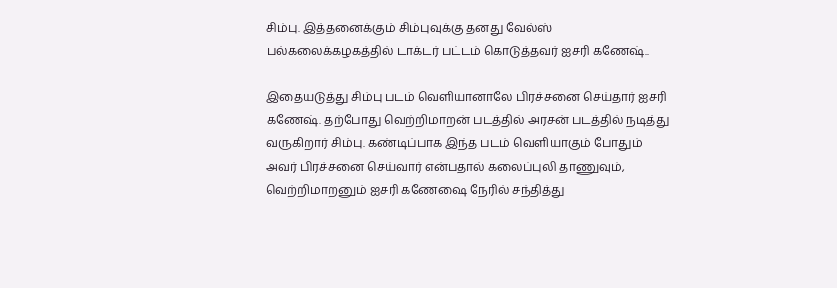சிம்பு. இத்தனைக்கும் சிம்புவுக்கு தனது வேல்ஸ் பல்கலைக்கழகத்தில் டாக்டர் பட்டம் கொடுத்தவர் ஐசரி கணேஷ்..

இதையடுத்து சிம்பு படம் வெளியானாலே பிரச்சனை செய்தார் ஐசரி கணேஷ். தற்போது வெற்றிமாறன் படத்தில் அரசன் படத்தில் நடித்து வருகிறார் சிம்பு. கண்டிப்பாக இந்த படம் வெளியாகும் போதும் அவர் பிரச்சனை செய்வார் என்பதால் கலைப்புலி தாணுவும், வெற்றிமாறனும் ஐசரி கணேஷை நேரில் சந்தித்து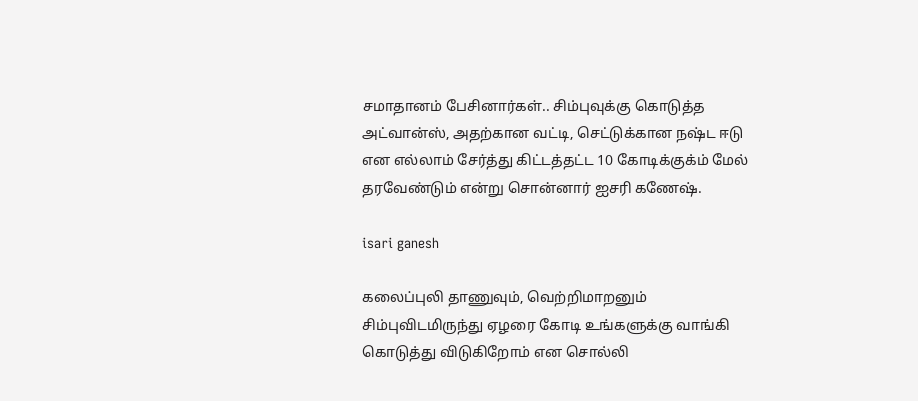சமாதானம் பேசினார்கள்.. சிம்புவுக்கு கொடுத்த அட்வான்ஸ், அதற்கான வட்டி, செட்டுக்கான நஷ்ட ஈடு என எல்லாம் சேர்த்து கிட்டத்தட்ட 10 கோடிக்குக்ம் மேல் தரவேண்டும் என்று சொன்னார் ஐசரி கணேஷ்.

isari ganesh

கலைப்புலி தாணுவும், வெற்றிமாறனும் சிம்புவிடமிருந்து ஏழரை கோடி உங்களுக்கு வாங்கி கொடுத்து விடுகிறோம் என சொல்லி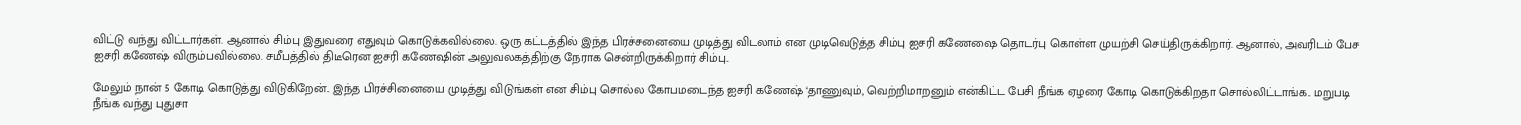விட்டு வந்து விட்டார்கள். ஆனால் சிம்பு இதுவரை எதுவும் கொடுக்கவில்லை. ஒரு கட்டத்தில் இந்த பிரச்சனையை முடித்து விடலாம் என முடிவெடுத்த சிம்பு ஐசரி கணேஷை தொடர்பு கொள்ள முயற்சி செய்திருக்கிறார். ஆனால், அவரிடம் பேச ஐசரி கணேஷ் விரும்பவில்லை. சமீபத்தில் திடீரென ஐசரி கணேஷின் அலுவலகத்திற்கு நேராக சென்றிருக்கிறார் சிம்பு..

மேலும் நான் 5 கோடி கொடுத்து விடுகிறேன்.. இந்த பிரச்சினையை முடித்து விடுங்கள் என சிம்பு சொல்ல கோபமடைந்த ஐசரி கணேஷ் ‘தாணுவும், வெற்றிமாறனும் என்கிட்ட பேசி நீங்க ஏழரை கோடி கொடுக்கிறதா சொல்லிட்டாங்க.. மறுபடி நீங்க வந்து புதுசா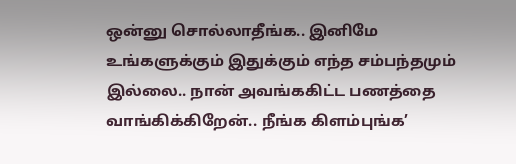ஒன்னு சொல்லாதீங்க.. இனிமே உங்களுக்கும் இதுக்கும் எந்த சம்பந்தமும் இல்லை.. நான் அவங்ககிட்ட பணத்தை வாங்கிக்கிறேன்.. நீங்க கிளம்புங்க’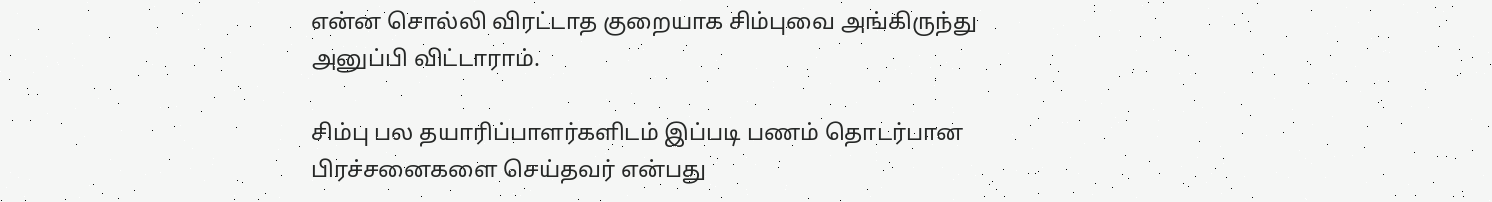என்ன சொல்லி விரட்டாத குறையாக சிம்புவை அங்கிருந்து அனுப்பி விட்டாராம்.

சிம்பு பல தயாரிப்பாளர்களிடம் இப்படி பணம் தொடர்பான பிரச்சனைகளை செய்தவர் என்பது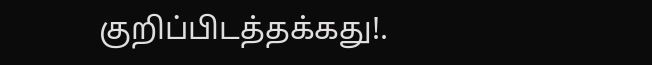குறிப்பிடத்தக்கது!.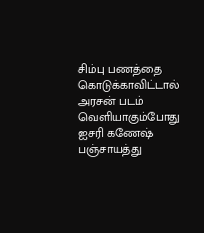சிம்பு பணத்தை கொடுக்காவிட்டால் அரசன் படம் வெளியாகும்போது ஐசரி கணேஷ் பஞ்சாயத்து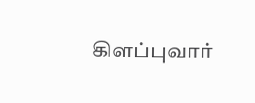கிளப்புவார்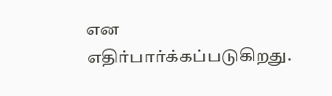என எதிர்பார்க்கப்படுகிறது.